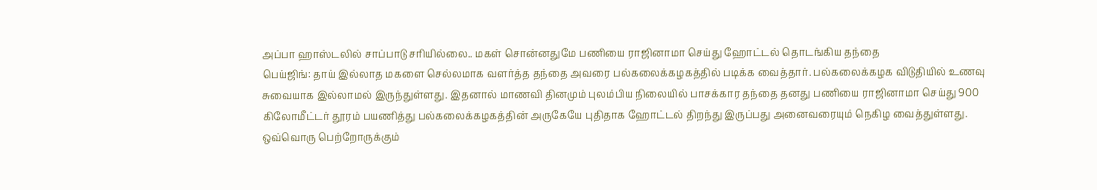அப்பா ஹாஸ்டலில் சாப்பாடு சரியில்லை.. மகள் சொன்னதுமே பணியை ராஜினாமா செய்து ஹோட்டல் தொடங்கிய தந்தை
பெய்ஜிங்: தாய் இல்லாத மகளை செல்லமாக வளர்த்த தந்தை அவரை பல்கலைக்கழகத்தில் படிக்க வைத்தார். பல்கலைக்கழக விடுதியில் உணவு சுவையாக இல்லாமல் இருந்துள்ளது. இதனால் மாணவி தினமும் புலம்பிய நிலையில் பாசக்கார தந்தை தனது பணியை ராஜினாமா செய்து 900 கிலோமீட்டர் தூரம் பயணித்து பல்கலைக்கழகத்தின் அருகேயே புதிதாக ஹோட்டல் திறந்து இருப்பது அனைவரையும் நெகிழ வைத்துள்ளது.
ஒவ்வொரு பெற்றோருக்கும்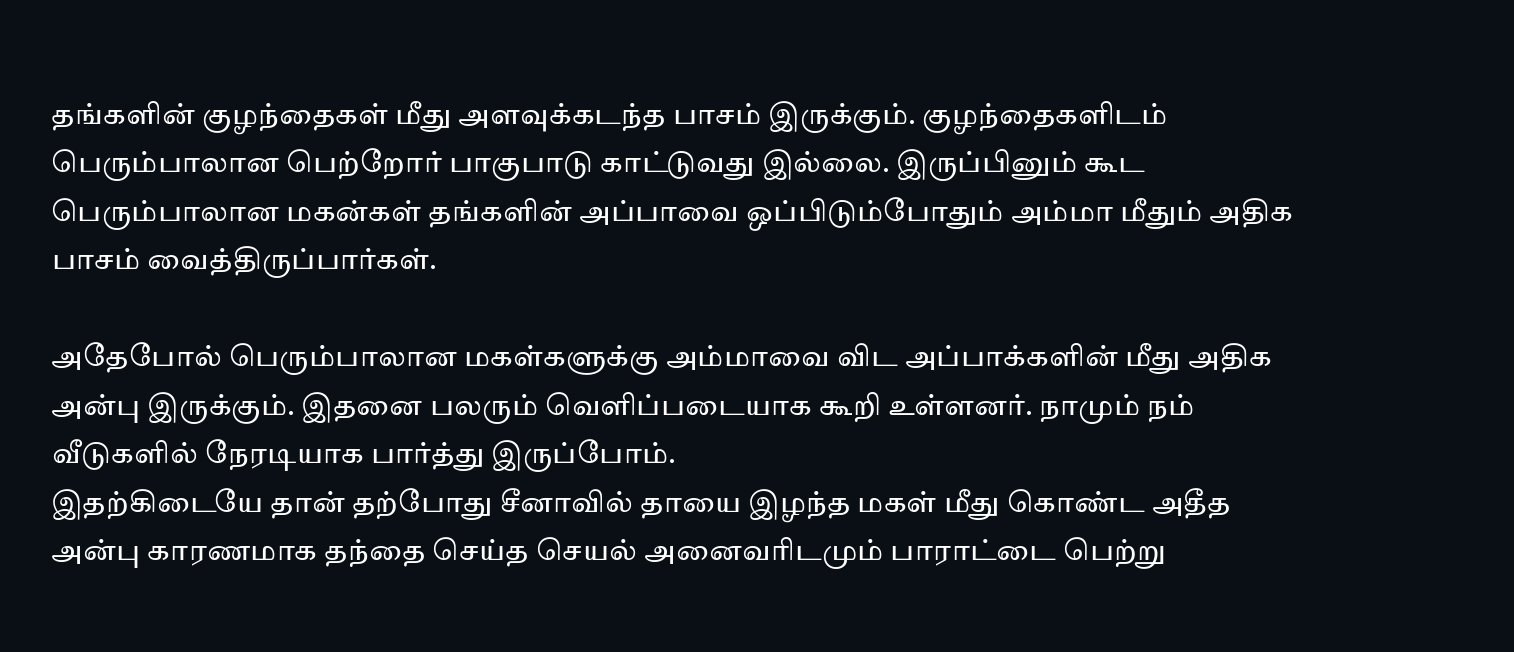தங்களின் குழந்தைகள் மீது அளவுக்கடந்த பாசம் இருக்கும். குழந்தைகளிடம் பெரும்பாலான பெற்றோர் பாகுபாடு காட்டுவது இல்லை. இருப்பினும் கூட பெரும்பாலான மகன்கள் தங்களின் அப்பாவை ஒப்பிடும்போதும் அம்மா மீதும் அதிக பாசம் வைத்திருப்பார்கள்.

அதேபோல் பெரும்பாலான மகள்களுக்கு அம்மாவை விட அப்பாக்களின் மீது அதிக அன்பு இருக்கும். இதனை பலரும் வெளிப்படையாக கூறி உள்ளனர். நாமும் நம் வீடுகளில் நேரடியாக பார்த்து இருப்போம்.
இதற்கிடையே தான் தற்போது சீனாவில் தாயை இழந்த மகள் மீது கொண்ட அதீத அன்பு காரணமாக தந்தை செய்த செயல் அனைவரிடமும் பாராட்டை பெற்று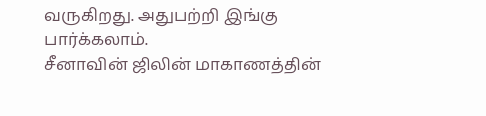வருகிறது. அதுபற்றி இங்கு பார்க்கலாம்.
சீனாவின் ஜிலின் மாகாணத்தின்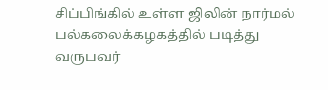சிப்பிங்கில் உள்ள ஜிலின் நார்மல் பல்கலைக்கழகத்தில் படித்து வருபவர்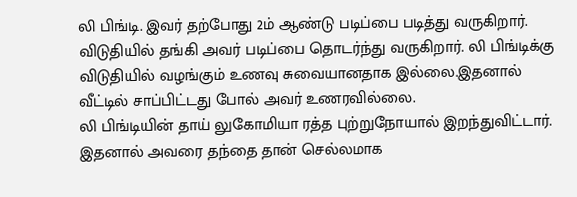லி பிங்டி. இவர் தற்போது 2ம் ஆண்டு படிப்பை படித்து வருகிறார். விடுதியில் தங்கி அவர் படிப்பை தொடர்ந்து வருகிறார். லி பிங்டிக்கு விடுதியில் வழங்கும் உணவு சுவையானதாக இல்லை.இதனால் வீட்டில் சாப்பிட்டது போல் அவர் உணரவில்லை.
லி பிங்டியின் தாய் லுகோமியா ரத்த புற்றுநோயால் இறந்துவிட்டார். இதனால் அவரை தந்தை தான் செல்லமாக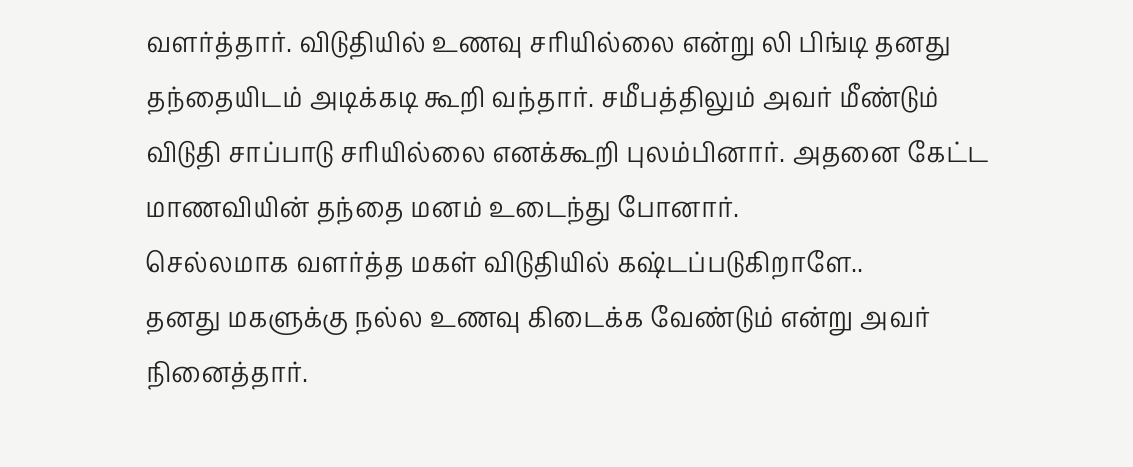வளர்த்தார். விடுதியில் உணவு சரியில்லை என்று லி பிங்டி தனது தந்தையிடம் அடிக்கடி கூறி வந்தார். சமீபத்திலும் அவர் மீண்டும் விடுதி சாப்பாடு சரியில்லை எனக்கூறி புலம்பினார். அதனை கேட்ட மாணவியின் தந்தை மனம் உடைந்து போனார்.
செல்லமாக வளர்த்த மகள் விடுதியில் கஷ்டப்படுகிறாளே..
தனது மகளுக்கு நல்ல உணவு கிடைக்க வேண்டும் என்று அவர் நினைத்தார்.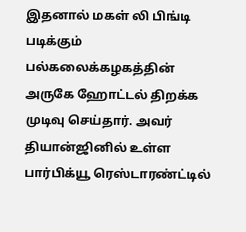இதனால் மகள் லி பிங்டி படிக்கும் பல்கலைக்கழகத்தின் அருகே ஹோட்டல் திறக்க முடிவு செய்தார். அவர் தியான்ஜினில் உள்ள பார்பிக்யூ ரெஸ்டாரண்ட்டில்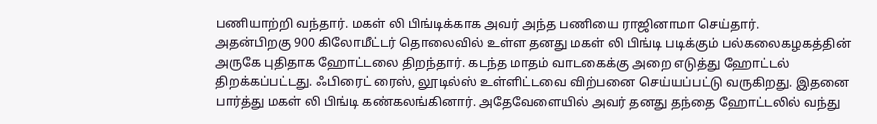பணியாற்றி வந்தார். மகள் லி பிங்டிக்காக அவர் அந்த பணியை ராஜினாமா செய்தார்.
அதன்பிறகு 900 கிலோமீட்டர் தொலைவில் உள்ள தனது மகள் லி பிங்டி படிக்கும் பல்கலைகழகத்தின் அருகே புதிதாக ஹோட்டலை திறந்தார். கடந்த மாதம் வாடகைக்கு அறை எடுத்து ஹோட்டல் திறக்கப்பட்டது. ஃபிரைட் ரைஸ், லூடில்ஸ் உள்ளிட்டவை விற்பனை செய்யப்பட்டு வருகிறது. இதனை பார்த்து மகள் லி பிங்டி கண்கலங்கினார். அதேவேளையில் அவர் தனது தந்தை ஹோட்டலில் வந்து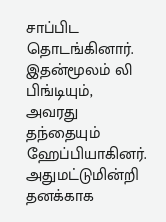சாப்பிட தொடங்கினார். இதன்மூலம் லி பிங்டியும், அவரது தந்தையும் ஹேப்பியாகினர்.
அதுமட்டுமின்றி தனக்காக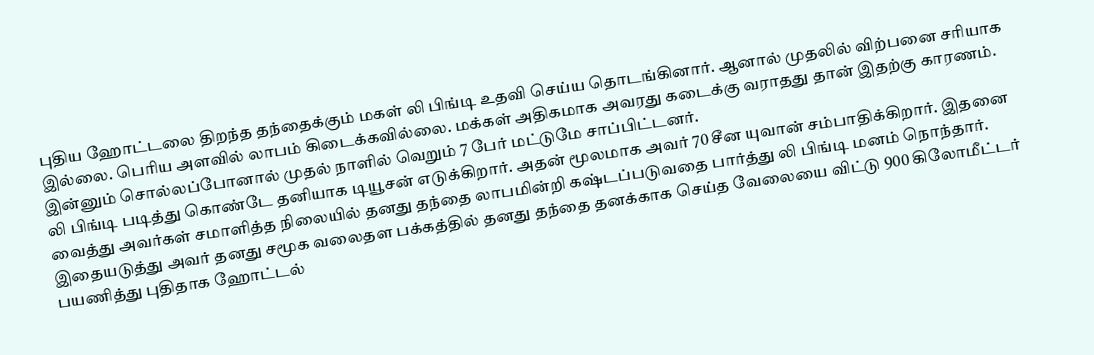புதிய ஹோட்டலை திறந்த தந்தைக்கும் மகள் லி பிங்டி உதவி செய்ய தொடங்கினார். ஆனால் முதலில் விற்பனை சரியாக இல்லை. பெரிய அளவில் லாபம் கிடைக்கவில்லை. மக்கள் அதிகமாக அவரது கடைக்கு வராதது தான் இதற்கு காரணம். இன்னும் சொல்லப்போனால் முதல் நாளில் வெறும் 7 பேர் மட்டுமே சாப்பிட்டனர்.
லி பிங்டி படித்து கொண்டே தனியாக டியூசன் எடுக்கிறார். அதன் மூலமாக அவர் 70 சீன யுவான் சம்பாதிக்கிறார். இதனை வைத்து அவர்கள் சமாளித்த நிலையில் தனது தந்தை லாபமின்றி கஷ்டப்படுவதை பார்த்து லி பிங்டி மனம் நொந்தார். இதையடுத்து அவர் தனது சமூக வலைதள பக்கத்தில் தனது தந்தை தனக்காக செய்த வேலையை விட்டு 900 கிலோமீட்டர் பயணித்து புதிதாக ஹோட்டல்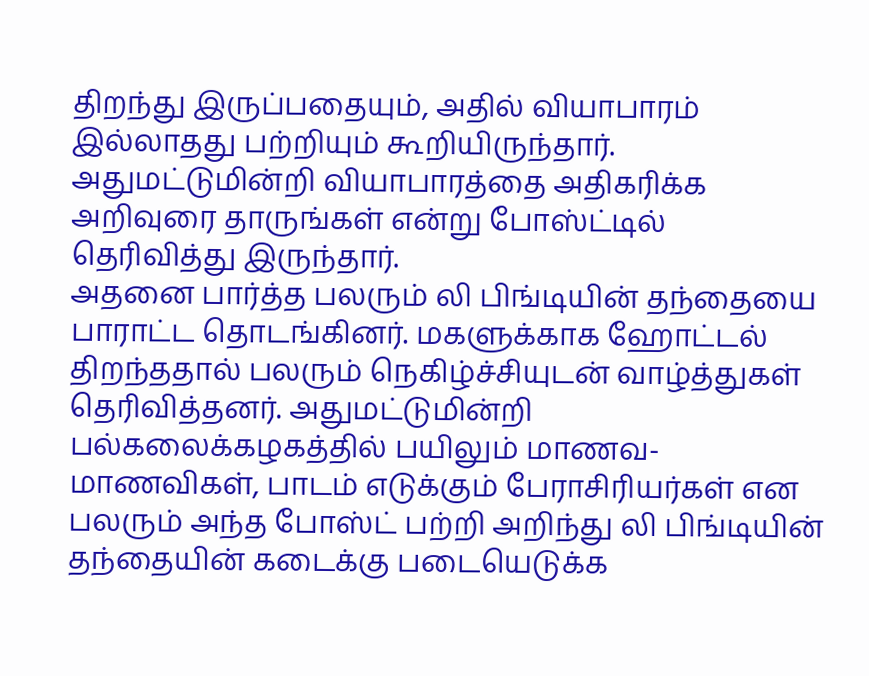திறந்து இருப்பதையும், அதில் வியாபாரம் இல்லாதது பற்றியும் கூறியிருந்தார். அதுமட்டுமின்றி வியாபாரத்தை அதிகரிக்க அறிவுரை தாருங்கள் என்று போஸ்ட்டில் தெரிவித்து இருந்தார்.
அதனை பார்த்த பலரும் லி பிங்டியின் தந்தையை பாராட்ட தொடங்கினர். மகளுக்காக ஹோட்டல் திறந்ததால் பலரும் நெகிழ்ச்சியுடன் வாழ்த்துகள் தெரிவித்தனர். அதுமட்டுமின்றி பல்கலைக்கழகத்தில் பயிலும் மாணவ-மாணவிகள், பாடம் எடுக்கும் பேராசிரியர்கள் என பலரும் அந்த போஸ்ட் பற்றி அறிந்து லி பிங்டியின் தந்தையின் கடைக்கு படையெடுக்க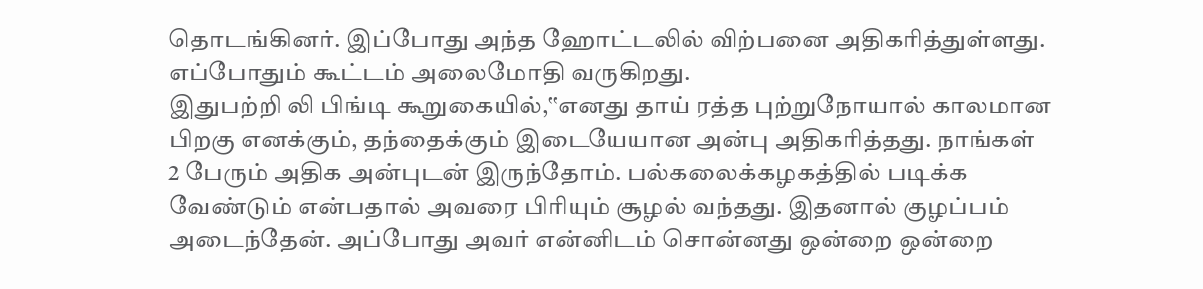தொடங்கினர். இப்போது அந்த ஹோட்டலில் விற்பனை அதிகரித்துள்ளது. எப்போதும் கூட்டம் அலைமோதி வருகிறது.
இதுபற்றி லி பிங்டி கூறுகையில்,‛‛எனது தாய் ரத்த புற்றுநோயால் காலமான பிறகு எனக்கும், தந்தைக்கும் இடையேயான அன்பு அதிகரித்தது. நாங்கள் 2 பேரும் அதிக அன்புடன் இருந்தோம். பல்கலைக்கழகத்தில் படிக்க வேண்டும் என்பதால் அவரை பிரியும் சூழல் வந்தது. இதனால் குழப்பம் அடைந்தேன். அப்போது அவர் என்னிடம் சொன்னது ஒன்றை ஒன்றை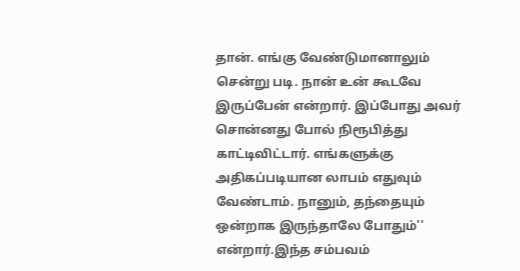தான். எங்கு வேண்டுமானாலும் சென்று படி. நான் உன் கூடவே இருப்பேன் என்றார். இப்போது அவர் சொன்னது போல் நிரூபித்து காட்டிவிட்டார். எங்களுக்கு அதிகப்படியான லாபம் எதுவும் வேண்டாம். நானும், தந்தையும் ஒன்றாக இருந்தாலே போதும்'' என்றார்.இந்த சம்பவம்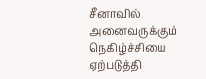சீனாவில் அனைவருக்கும் நெகிழ்ச்சியை ஏற்படுத்தி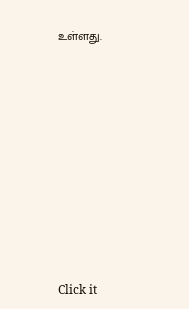உள்ளது.












Click it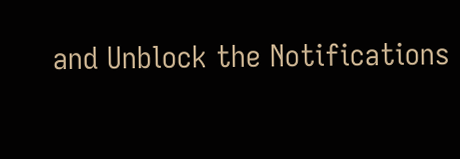and Unblock the Notifications